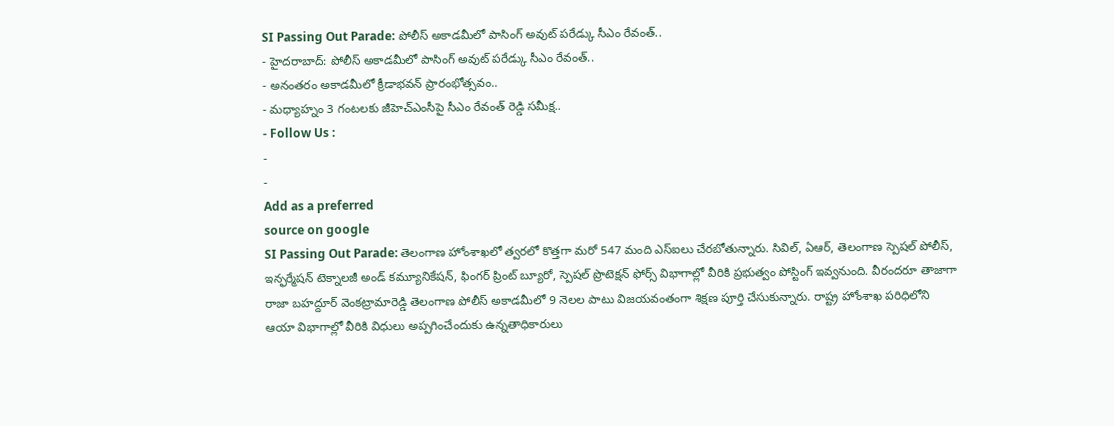SI Passing Out Parade: పోలీస్ అకాడమీలో పాసింగ్ అవుట్ పరేడ్కు సీఎం రేవంత్..
- హైదరాబాద్: పోలీస్ అకాడమీలో పాసింగ్ అవుట్ పరేడ్కు సీఎం రేవంత్..
- అనంతరం అకాడమీలో క్రీడాభవన్ ప్రారంభోత్సవం..
- మధ్యాహ్నం 3 గంటలకు జీహెచ్ఎంసీపై సీఎం రేవంత్ రెడ్డి సమీక్ష..
- Follow Us :
-
-
Add as a preferred
source on google
SI Passing Out Parade: తెలంగాణ హోంశాఖలో త్వరలో కొత్తగా మరో 547 మంది ఎస్ఐలు చేరబోతున్నారు. సివిల్, ఏఆర్, తెలంగాణ స్పెషల్ పోలీస్, ఇన్ఫర్మేషన్ టెక్నాలజీ అండ్ కమ్యూనికేషన్, ఫింగర్ ప్రింట్ బ్యూరో, స్పెషల్ ప్రొటెక్షన్ ఫోర్స్ విభాగాల్లో వీరికి ప్రభుత్వం పోస్టింగ్ ఇవ్వనుంది. వీరందరూ తాజాగా రాజా బహద్దూర్ వెంకట్రామారెడ్డి తెలంగాణ పోలీస్ అకాడమీలో 9 నెలల పాటు విజయవంతంగా శిక్షణ పూర్తి చేసుకున్నారు. రాష్ట్ర హోంశాఖ పరిధిలోని ఆయా విభాగాల్లో వీరికి విధులు అప్పగించేందుకు ఉన్నతాధికారులు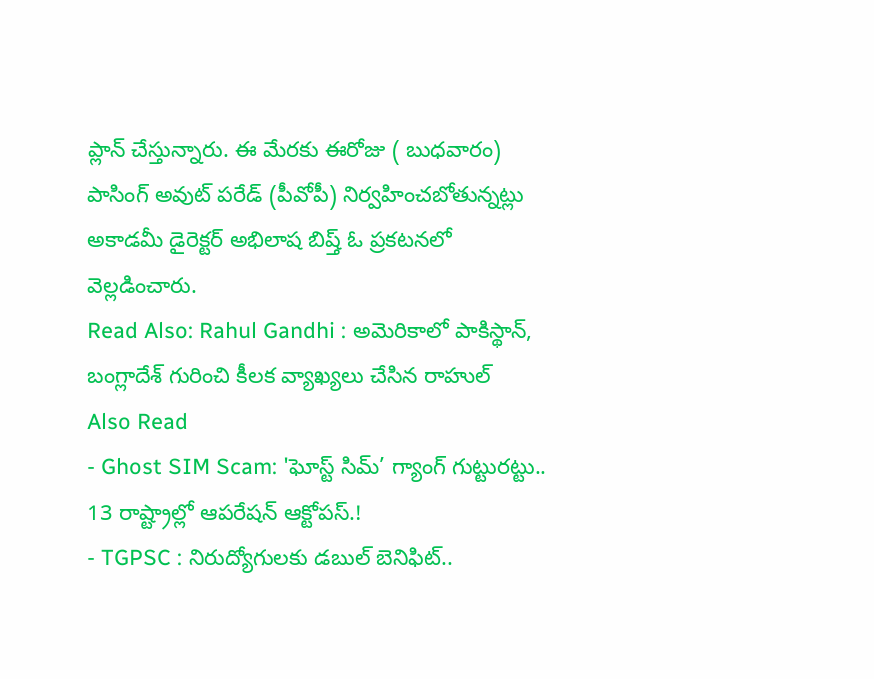ప్లాన్ చేస్తున్నారు. ఈ మేరకు ఈరోజు ( బుధవారం) పాసింగ్ అవుట్ పరేడ్ (పీవోపీ) నిర్వహించబోతున్నట్లు అకాడమీ డైరెక్టర్ అభిలాష బిష్త్ ఓ ప్రకటనలో వెల్లడించారు.
Read Also: Rahul Gandhi : అమెరికాలో పాకిస్థాన్, బంగ్లాదేశ్ గురించి కీలక వ్యాఖ్యలు చేసిన రాహుల్
Also Read
- Ghost SIM Scam: 'ఘోస్ట్ సిమ్’ గ్యాంగ్ గుట్టురట్టు.. 13 రాష్ట్రాల్లో ఆపరేషన్ ఆక్టోపస్.!
- TGPSC : నిరుద్యోగులకు డబుల్ బెనిఫిట్..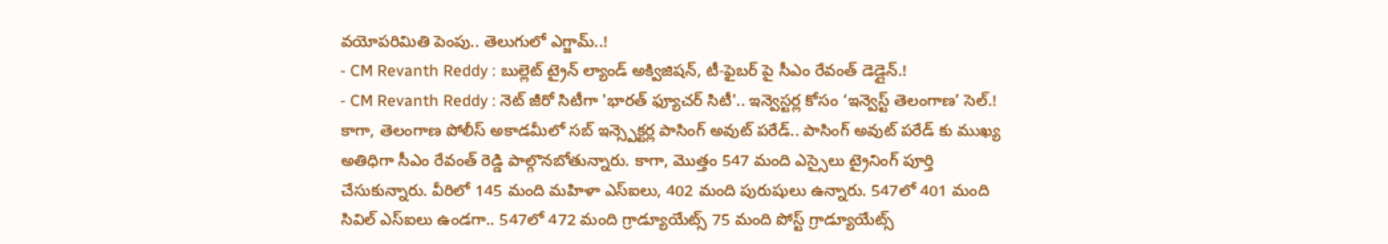వయోపరిమితి పెంపు.. తెలుగులో ఎగ్జామ్..!
- CM Revanth Reddy : బుల్లెట్ ట్రైన్ ల్యాండ్ అక్విజిషన్, టీ-ఫైబర్ పై సీఎం రేవంత్ డెడ్లైన్.!
- CM Revanth Reddy : నెట్ జీరో సిటీగా 'భారత్ ఫ్యూచర్ సిటీ'.. ఇన్వెస్టర్ల కోసం ‘ఇన్వెస్ట్ తెలంగాణ’ సెల్.!
కాగా, తెలంగాణ పోలీస్ అకాడమీలో సబ్ ఇన్స్పెక్టర్ల పాసింగ్ అవుట్ పరేడ్.. పాసింగ్ అవుట్ పరేడ్ కు ముఖ్య అతిధిగా సీఎం రేవంత్ రెడ్డి పాల్గొనబోతున్నారు. కాగా, మొత్తం 547 మంది ఎస్సైలు ట్రైనింగ్ పూర్తి చేసుకున్నారు. వీరిలో 145 మంది మహిళా ఎస్ఐలు, 402 మంది పురుషులు ఉన్నారు. 547లో 401 మంది సివిల్ ఎస్ఐలు ఉండగా.. 547లో 472 మంది గ్రాడ్యూయేట్స్ 75 మంది పోస్ట్ గ్రాడ్యూయేట్స్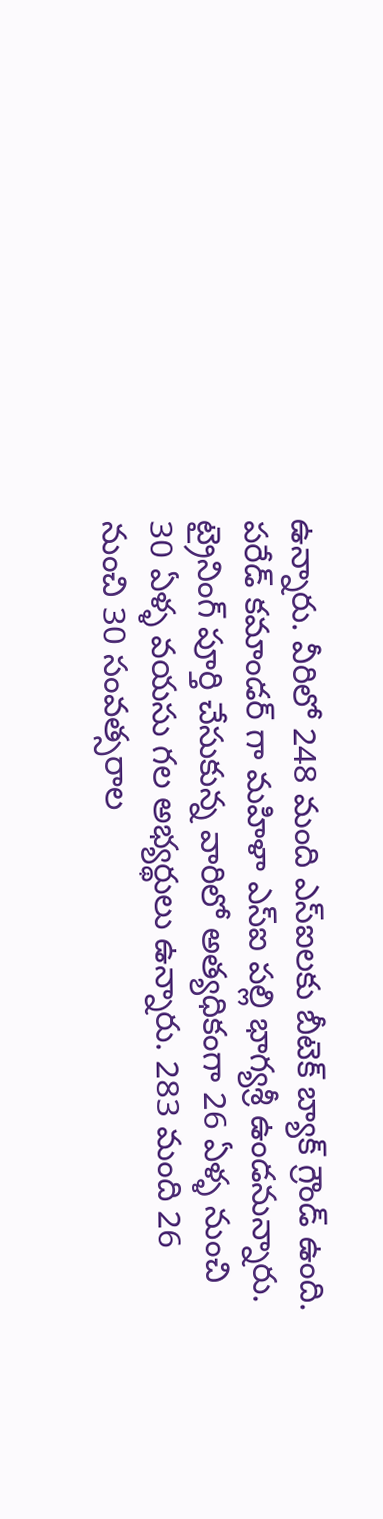ఉన్నారు. వీరిలో 248 మంది ఎస్ఐలకు బీటెక్ బ్యాక్ గ్రౌండ్ ఉంది. పరేడ్ కమాండర్ గా మహిళా ఎస్ఐ పల్లి భాగ్యశ్రీ ఉండనున్నారు. ట్రైనింగ్ పూర్తి చేసుకున్న వారిలో అత్యధికంగా 26 ఏళ్ళ నుంచి 30 ఏళ్ళ వయసు గల అభ్యర్థులు ఉన్నారు. 283 మంది 26 నుంచి 30 సంవత్సరాల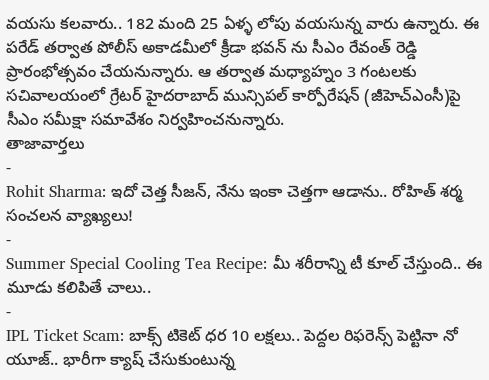వయసు కలవారు.. 182 మంది 25 ఏళ్ళ లోపు వయసున్న వారు ఉన్నారు. ఈ పరేడ్ తర్వాత పోలీస్ అకాడమీలో క్రీడా భవన్ ను సీఎం రేవంత్ రెడ్డి ప్రారంభోత్సవం చేయనున్నారు. ఆ తర్వాత మధ్యాహ్నం 3 గంటలకు సచివాలయంలో గ్రేటర్ హైదరాబాద్ మున్సిపల్ కార్పోరేషన్ (జీహెచ్ఎంసీ)పై సీఎం సమీక్షా సమావేశం నిర్వహించనున్నారు.
తాజావార్తలు
-
Rohit Sharma: ఇదో చెత్త సీజన్, నేను ఇంకా చెత్తగా ఆడాను.. రోహిత్ శర్మ సంచలన వ్యాఖ్యలు!
-
Summer Special Cooling Tea Recipe: మీ శరీరాన్ని టీ కూల్ చేస్తుంది.. ఈ మూడు కలిపితే చాలు..
-
IPL Ticket Scam: బాక్స్ టికెట్ ధర 10 లక్షలు.. పెద్దల రిఫరెన్స్ పెట్టినా నో యూజ్.. భారీగా క్యాష్ చేసుకుంటున్న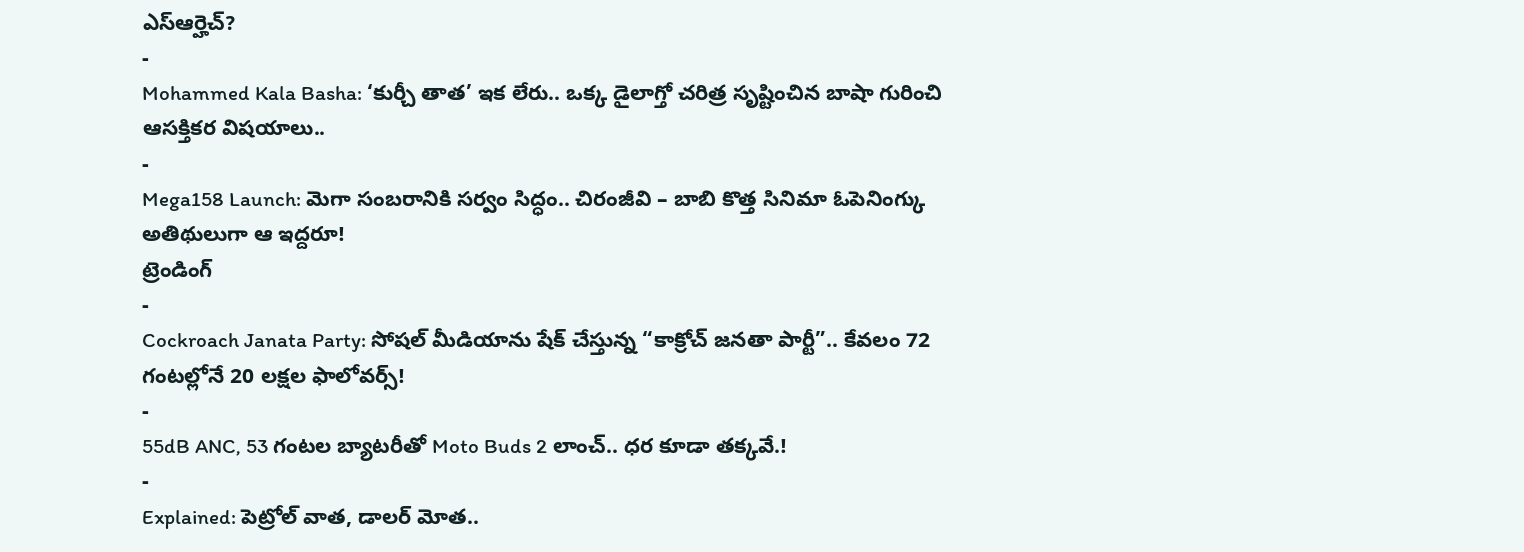ఎస్ఆర్హెచ్?
-
Mohammed Kala Basha: ‘కుర్చీ తాత’ ఇక లేరు.. ఒక్క డైలాగ్తో చరిత్ర సృష్టించిన బాషా గురించి ఆసక్తికర విషయాలు..
-
Mega158 Launch: మెగా సంబరానికి సర్వం సిద్ధం.. చిరంజీవి – బాబి కొత్త సినిమా ఓపెనింగ్కు అతిథులుగా ఆ ఇద్దరూ!
ట్రెండింగ్
-
Cockroach Janata Party: సోషల్ మీడియాను షేక్ చేస్తున్న “కాక్రోచ్ జనతా పార్టీ”.. కేవలం 72 గంటల్లోనే 20 లక్షల ఫాలోవర్స్!
-
55dB ANC, 53 గంటల బ్యాటరీతో Moto Buds 2 లాంచ్.. ధర కూడా తక్కవే.!
-
Explained: పెట్రోల్ వాత, డాలర్ మోత..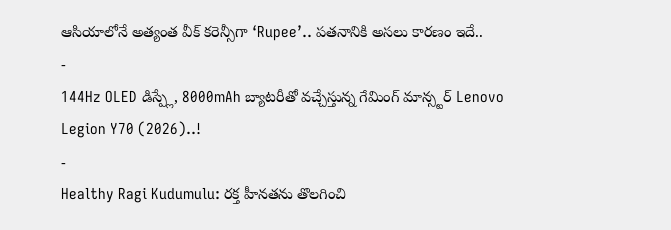ఆసియాలోనే అత్యంత వీక్ కరెన్సీగా ‘Rupee’.. పతనానికి అసలు కారణం ఇదే..
-
144Hz OLED డిస్ప్లే, 8000mAh బ్యాటరీతో వచ్చేస్తున్న గేమింగ్ మాన్స్టర్ Lenovo Legion Y70 (2026)..!
-
Healthy Ragi Kudumulu: రక్త హీనతను తొలగించి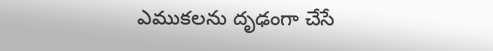ఎముకలను దృఢంగా చేసే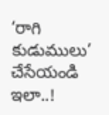‘రాగి కుడుములు’ చేసేయండి ఇలా..!